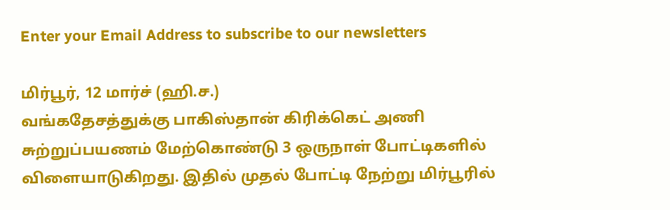Enter your Email Address to subscribe to our newsletters

மிர்பூர், 12 மார்ச் (ஹி.ச.)
வங்கதேசத்துக்கு பாகிஸ்தான் கிரிக்கெட் அணி சுற்றுப்பயணம் மேற்கொண்டு 3 ஒருநாள் போட்டிகளில் விளையாடுகிறது. இதில் முதல் போட்டி நேற்று மிர்பூரில்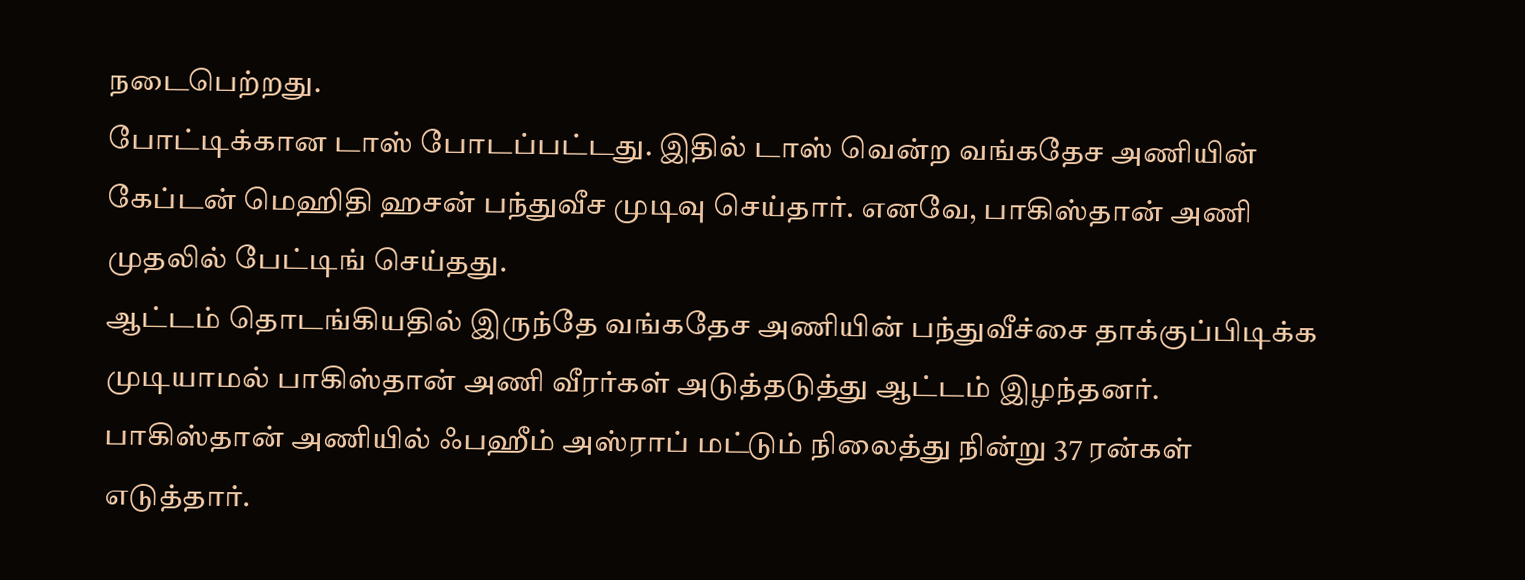நடைபெற்றது.
போட்டிக்கான டாஸ் போடப்பட்டது. இதில் டாஸ் வென்ற வங்கதேச அணியின் கேப்டன் மெஹிதி ஹசன் பந்துவீச முடிவு செய்தார். எனவே, பாகிஸ்தான் அணி முதலில் பேட்டிங் செய்தது.
ஆட்டம் தொடங்கியதில் இருந்தே வங்கதேச அணியின் பந்துவீச்சை தாக்குப்பிடிக்க முடியாமல் பாகிஸ்தான் அணி வீரர்கள் அடுத்தடுத்து ஆட்டம் இழந்தனர். பாகிஸ்தான் அணியில் ஃபஹீம் அஸ்ராப் மட்டும் நிலைத்து நின்று 37 ரன்கள் எடுத்தார்.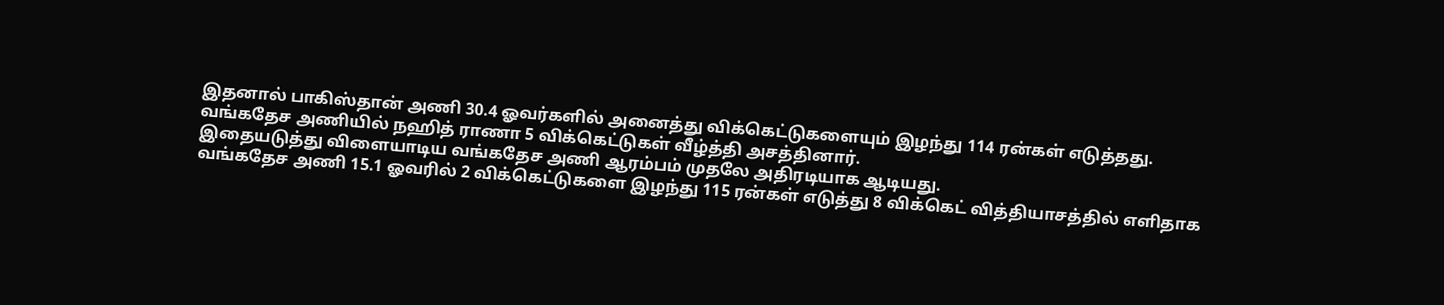இதனால் பாகிஸ்தான் அணி 30.4 ஓவர்களில் அனைத்து விக்கெட்டுகளையும் இழந்து 114 ரன்கள் எடுத்தது. வங்கதேச அணியில் நஹித் ராணா 5 விக்கெட்டுகள் வீழ்த்தி அசத்தினார்.
இதையடுத்து விளையாடிய வங்கதேச அணி ஆரம்பம் முதலே அதிரடியாக ஆடியது.
வங்கதேச அணி 15.1 ஓவரில் 2 விக்கெட்டுகளை இழந்து 115 ரன்கள் எடுத்து 8 விக்கெட் வித்தியாசத்தில் எளிதாக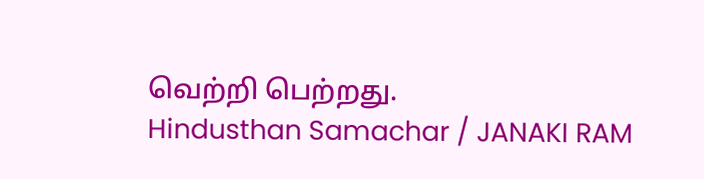வெற்றி பெற்றது.
Hindusthan Samachar / JANAKI RAM